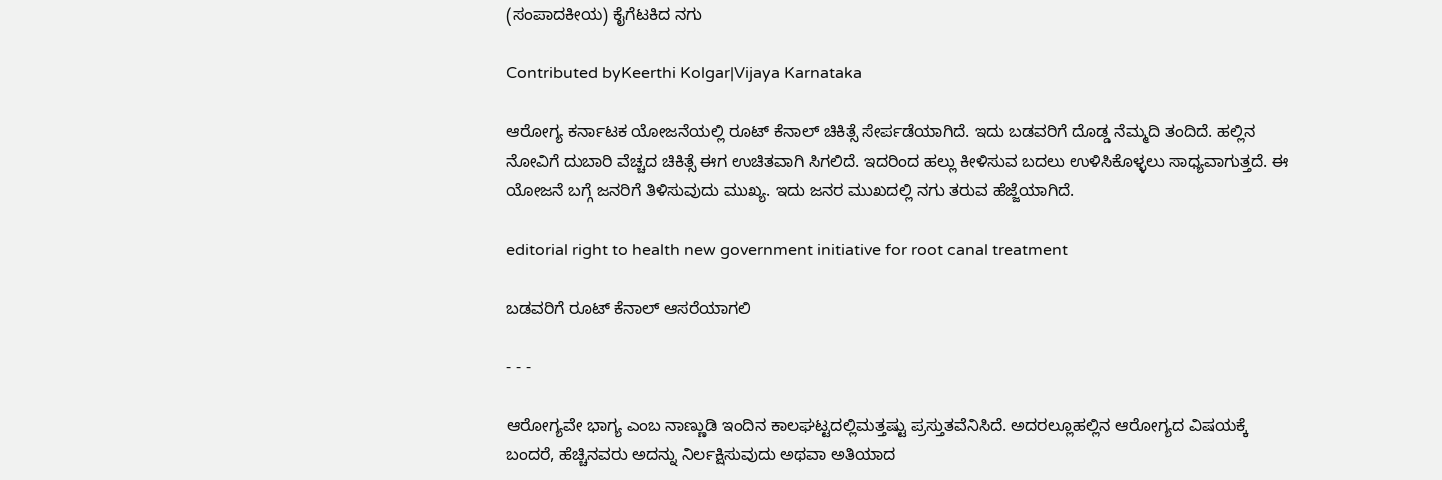(ಸಂಪಾದಕೀಯ) ಕೈಗೆಟಕಿದ ನಗು

Contributed byKeerthi Kolgar|Vijaya Karnataka

ಆರೋಗ್ಯ ಕರ್ನಾಟಕ ಯೋಜನೆಯಲ್ಲಿ ರೂಟ್ ಕೆನಾಲ್ ಚಿಕಿತ್ಸೆ ಸೇರ್ಪಡೆಯಾಗಿದೆ. ಇದು ಬಡವರಿಗೆ ದೊಡ್ಡ ನೆಮ್ಮದಿ ತಂದಿದೆ. ಹಲ್ಲಿನ ನೋವಿಗೆ ದುಬಾರಿ ವೆಚ್ಚದ ಚಿಕಿತ್ಸೆ ಈಗ ಉಚಿತವಾಗಿ ಸಿಗಲಿದೆ. ಇದರಿಂದ ಹಲ್ಲು ಕೀಳಿಸುವ ಬದಲು ಉಳಿಸಿಕೊಳ್ಳಲು ಸಾಧ್ಯವಾಗುತ್ತದೆ. ಈ ಯೋಜನೆ ಬಗ್ಗೆ ಜನರಿಗೆ ತಿಳಿಸುವುದು ಮುಖ್ಯ. ಇದು ಜನರ ಮುಖದಲ್ಲಿ ನಗು ತರುವ ಹೆಜ್ಜೆಯಾಗಿದೆ.

editorial right to health new government initiative for root canal treatment

ಬಡವರಿಗೆ ರೂಟ್ ಕೆನಾಲ್ ಆಸರೆಯಾಗಲಿ

- - -

ಆರೋಗ್ಯವೇ ಭಾಗ್ಯ ಎಂಬ ನಾಣ್ಣುಡಿ ಇಂದಿನ ಕಾಲಘಟ್ಟದಲ್ಲಿಮತ್ತಷ್ಟು ಪ್ರಸ್ತುತವೆನಿಸಿದೆ. ಅದರಲ್ಲೂಹಲ್ಲಿನ ಆರೋಗ್ಯದ ವಿಷಯಕ್ಕೆ ಬಂದರೆ, ಹೆಚ್ಚಿನವರು ಅದನ್ನು ನಿರ್ಲಕ್ಷಿಸುವುದು ಅಥವಾ ಅತಿಯಾದ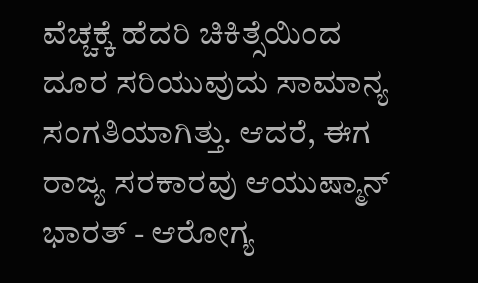ವೆಚ್ಚಕ್ಕೆ ಹೆದರಿ ಚಿಕಿತ್ಸೆಯಿಂದ ದೂರ ಸರಿಯುವುದು ಸಾಮಾನ್ಯ ಸಂಗತಿಯಾಗಿತ್ತು. ಆದರೆ, ಈಗ ರಾಜ್ಯ ಸರಕಾರವು ಆಯುಷ್ಮಾನ್ ಭಾರತ್ - ಆರೋಗ್ಯ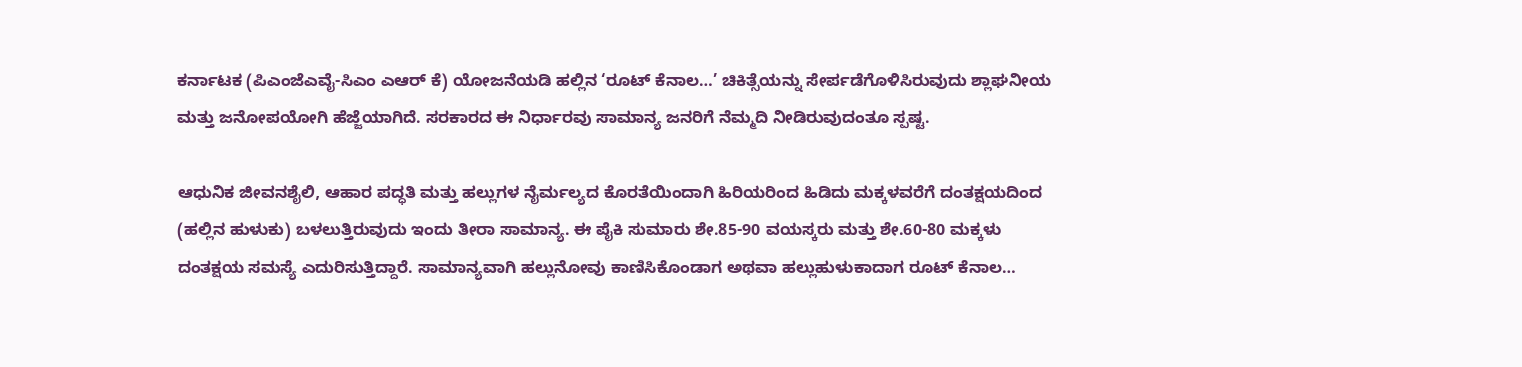ಕರ್ನಾಟಕ (ಪಿಎಂಜೆಎವೈ-ಸಿಎಂ ಎಆರ್ ಕೆ) ಯೋಜನೆಯಡಿ ಹಲ್ಲಿನ ‘ರೂಟ್ ಕೆನಾಲ…’ ಚಿಕಿತ್ಸೆಯನ್ನು ಸೇರ್ಪಡೆಗೊಳಿಸಿರುವುದು ಶ್ಲಾಘನೀಯ ಮತ್ತು ಜನೋಪಯೋಗಿ ಹೆಜ್ಜೆಯಾಗಿದೆ. ಸರಕಾರದ ಈ ನಿರ್ಧಾರವು ಸಾಮಾನ್ಯ ಜನರಿಗೆ ನೆಮ್ಮದಿ ನೀಡಿರುವುದಂತೂ ಸ್ಪಷ್ಟ.

ಆಧುನಿಕ ಜೀವನಶೈಲಿ, ಆಹಾರ ಪದ್ಧತಿ ಮತ್ತು ಹಲ್ಲುಗಳ ನೈರ್ಮಲ್ಯದ ಕೊರತೆಯಿಂದಾಗಿ ಹಿರಿಯರಿಂದ ಹಿಡಿದು ಮಕ್ಕಳವರೆಗೆ ದಂತಕ್ಷಯದಿಂದ (ಹಲ್ಲಿನ ಹುಳುಕು) ಬಳಲುತ್ತಿರುವುದು ಇಂದು ತೀರಾ ಸಾಮಾನ್ಯ. ಈ ಪೈಕಿ ಸುಮಾರು ಶೇ.85-90 ವಯಸ್ಕರು ಮತ್ತು ಶೇ.60-80 ಮಕ್ಕಳು ದಂತಕ್ಷಯ ಸಮಸ್ಯೆ ಎದುರಿಸುತ್ತಿದ್ದಾರೆ. ಸಾಮಾನ್ಯವಾಗಿ ಹಲ್ಲುನೋವು ಕಾಣಿಸಿಕೊಂಡಾಗ ಅಥವಾ ಹಲ್ಲುಹುಳುಕಾದಾಗ ರೂಟ್ ಕೆನಾಲ…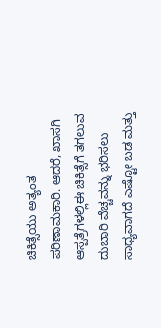ಚಿಕಿತ್ಸೆಯು ಅತ್ಯಂತ ಪರಿಣಾಮಕಾರಿ. ಆದರೆ, ಖಾಸಗಿ ಆಸ್ಪತ್ರೆಗಳಲ್ಲಿಈ ಚಿಕಿತ್ಸೆಗೆ ತಗಲುವ ದುಬಾರಿ ವೆಚ್ಚವನ್ನು ಭರಿಸಲು ಸಾಧ್ಯವಾಗದೆ ಎಷ್ಟೋ ಬಡ ಮತ್ತು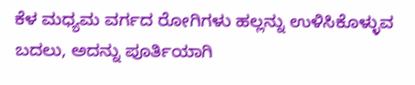ಕೆಳ ಮಧ್ಯಮ ವರ್ಗದ ರೋಗಿಗಳು ಹಲ್ಲನ್ನು ಉಳಿಸಿಕೊಳ್ಳುವ ಬದಲು, ಅದನ್ನು ಪೂರ್ತಿಯಾಗಿ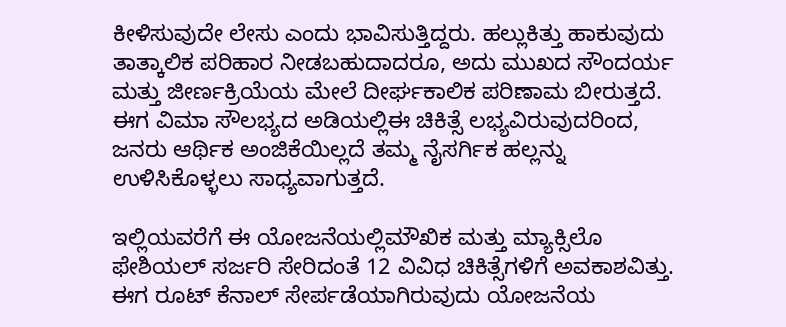ಕೀಳಿಸುವುದೇ ಲೇಸು ಎಂದು ಭಾವಿಸುತ್ತಿದ್ದರು. ಹಲ್ಲುಕಿತ್ತು ಹಾಕುವುದು ತಾತ್ಕಾಲಿಕ ಪರಿಹಾರ ನೀಡಬಹುದಾದರೂ, ಅದು ಮುಖದ ಸೌಂದರ್ಯ ಮತ್ತು ಜೀರ್ಣಕ್ರಿಯೆಯ ಮೇಲೆ ದೀರ್ಘಕಾಲಿಕ ಪರಿಣಾಮ ಬೀರುತ್ತದೆ. ಈಗ ವಿಮಾ ಸೌಲಭ್ಯದ ಅಡಿಯಲ್ಲಿಈ ಚಿಕಿತ್ಸೆ ಲಭ್ಯವಿರುವುದರಿಂದ, ಜನರು ಆರ್ಥಿಕ ಅಂಜಿಕೆಯಿಲ್ಲದೆ ತಮ್ಮ ನೈಸರ್ಗಿಕ ಹಲ್ಲನ್ನು ಉಳಿಸಿಕೊಳ್ಳಲು ಸಾಧ್ಯವಾಗುತ್ತದೆ.

ಇಲ್ಲಿಯವರೆಗೆ ಈ ಯೋಜನೆಯಲ್ಲಿಮೌಖಿಕ ಮತ್ತು ಮ್ಯಾಕ್ಸಿಲೊ ಫೇಶಿಯಲ್ ಸರ್ಜರಿ ಸೇರಿದಂತೆ 12 ವಿವಿಧ ಚಿಕಿತ್ಸೆಗಳಿಗೆ ಅವಕಾಶವಿತ್ತು. ಈಗ ರೂಟ್ ಕೆನಾಲ್ ಸೇರ್ಪಡೆಯಾಗಿರುವುದು ಯೋಜನೆಯ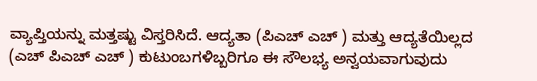ವ್ಯಾಪ್ತಿಯನ್ನು ಮತ್ತಷ್ಟು ವಿಸ್ತರಿಸಿದೆ. ಆದ್ಯತಾ (ಪಿಎಚ್ ಎಚ್ ) ಮತ್ತು ಆದ್ಯತೆಯಿಲ್ಲದ (ಎಚ್ ಪಿಎಚ್ ಎಚ್ ) ಕುಟುಂಬಗಳಿಬ್ಬರಿಗೂ ಈ ಸೌಲಭ್ಯ ಅನ್ವಯವಾಗುವುದು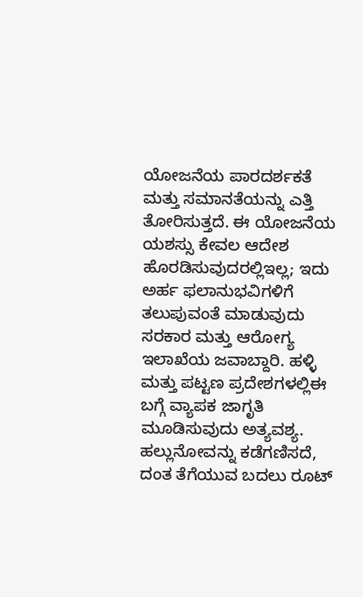ಯೋಜನೆಯ ಪಾರದರ್ಶಕತೆ ಮತ್ತು ಸಮಾನತೆಯನ್ನು ಎತ್ತಿ ತೋರಿಸುತ್ತದೆ. ಈ ಯೋಜನೆಯ ಯಶಸ್ಸು ಕೇವಲ ಆದೇಶ ಹೊರಡಿಸುವುದರಲ್ಲಿಇಲ್ಲ; ಇದು ಅರ್ಹ ಫಲಾನುಭವಿಗಳಿಗೆ ತಲುಪುವಂತೆ ಮಾಡುವುದು ಸರಕಾರ ಮತ್ತು ಆರೋಗ್ಯ ಇಲಾಖೆಯ ಜವಾಬ್ದಾರಿ. ಹಳ್ಳಿ ಮತ್ತು ಪಟ್ಟಣ ಪ್ರದೇಶಗಳಲ್ಲಿಈ ಬಗ್ಗೆ ವ್ಯಾಪಕ ಜಾಗೃತಿ ಮೂಡಿಸುವುದು ಅತ್ಯವಶ್ಯ. ಹಲ್ಲುನೋವನ್ನು ಕಡೆಗಣಿಸದೆ, ದಂತ ತೆಗೆಯುವ ಬದಲು ರೂಟ್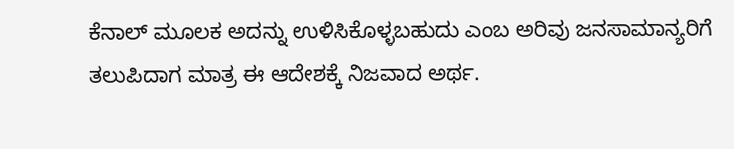ಕೆನಾಲ್ ಮೂಲಕ ಅದನ್ನು ಉಳಿಸಿಕೊಳ್ಳಬಹುದು ಎಂಬ ಅರಿವು ಜನಸಾಮಾನ್ಯರಿಗೆ ತಲುಪಿದಾಗ ಮಾತ್ರ ಈ ಆದೇಶಕ್ಕೆ ನಿಜವಾದ ಅರ್ಥ.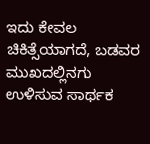ಇದು ಕೇವಲ ಚಿಕಿತ್ಸೆಯಾಗದೆ, ಬಡವರ ಮುಖದಲ್ಲಿನಗು ಉಳಿಸುವ ಸಾರ್ಥಕ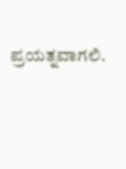ಪ್ರಯತ್ನವಾಗಲಿ.